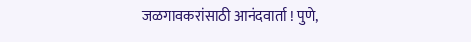जळगावकरांसाठी आनंदवार्ता ! पुणे,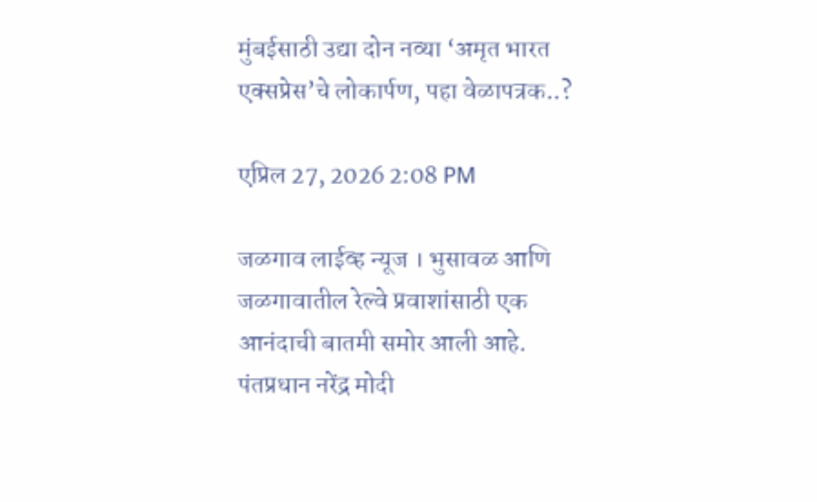मुंबईसाठी उद्या दोन नव्या ‘अमृत भारत एक्सप्रेस’चे लोकार्पण, पहा वेळापत्रक..?

एप्रिल 27, 2026 2:08 PM

जळगाव लाईव्ह न्यूज । भुसावळ आणि जळगावातील रेल्वे प्रवाशांसाठी एक आनंदाची बातमी समोर आली आहे. पंतप्रधान नरेंद्र मोदी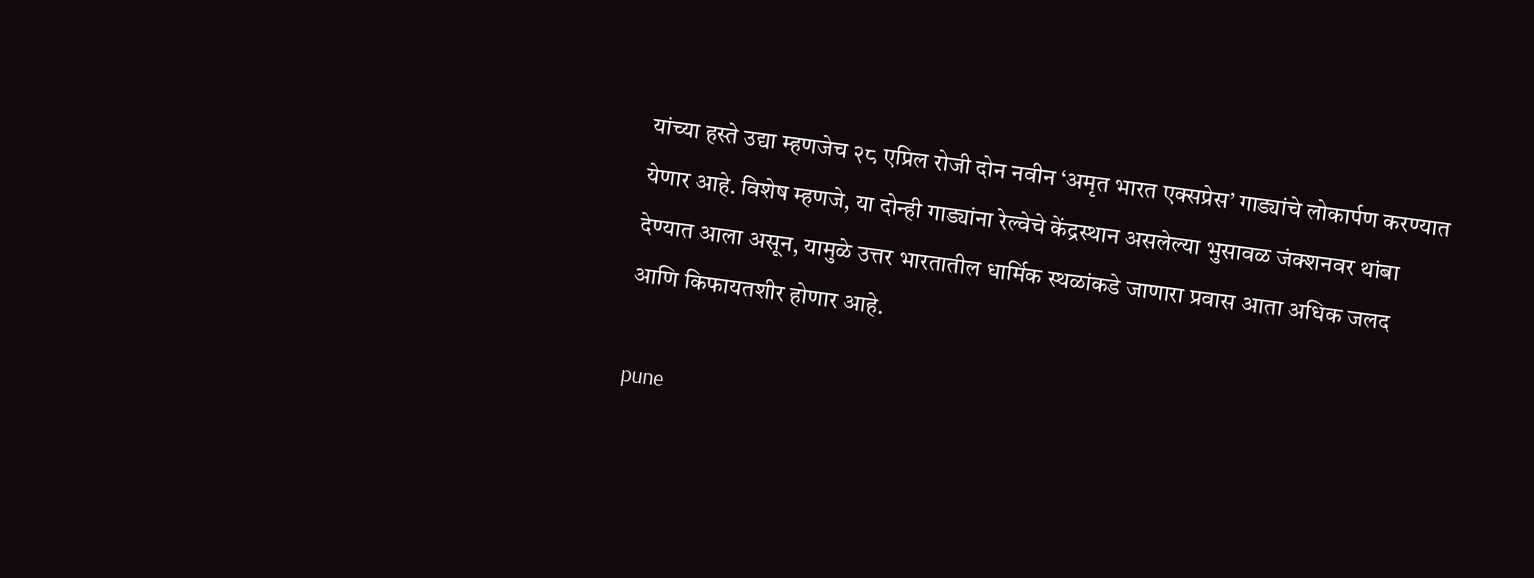यांच्या हस्ते उद्या म्हणजेच २८ एप्रिल रोजी दोन नवीन ‘अमृत भारत एक्सप्रेस’ गाड्यांचे लोकार्पण करण्यात येणार आहे. विशेष म्हणजे, या दोन्ही गाड्यांना रेल्वेचे केंद्रस्थान असलेल्या भुसावळ जंक्शनवर थांबा देण्यात आला असून, यामुळे उत्तर भारतातील धार्मिक स्थळांकडे जाणारा प्रवास आता अधिक जलद आणि किफायतशीर होणार आहे.

pune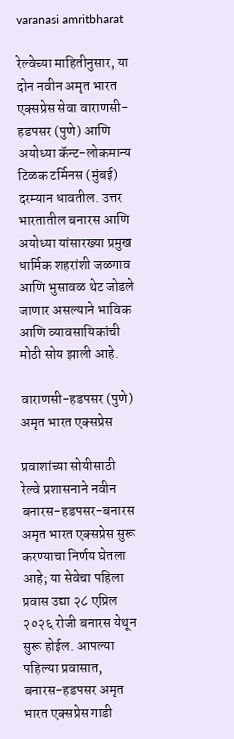varanasi amritbharat

रेल्वेच्या माहितीनुसार, या दोन नवीन अमृत भारत एक्सप्रेस सेवा वाराणसी-हडपसर (पुणे) आणि अयोध्या कॅन्ट-लोकमान्य टिळक टर्मिनस (मुंबई) दरम्यान धावतील. उत्तर भारतातील बनारस आणि अयोध्या यांसारख्या प्रमुख धार्मिक शहरांशी जळगाव आणि भुसावळ थेट जोडले जाणार असल्याने भाविक आणि व्यावसायिकांची मोठी सोय झाली आहे.

वाराणसी-हडपसर (पुणे) अमृत भारत एक्सप्रेस

प्रवाशांच्या सोयीसाठी रेल्वे प्रशासनाने नवीन बनारस-हडपसर-बनारस अमृत भारत एक्सप्रेस सुरू करण्याचा निर्णय घेतला आहे; या सेवेचा पहिला प्रवास उद्या २८ एप्रिल २०२६ रोजी बनारस येथून सुरू होईल. आपल्या पहिल्या प्रवासात, बनारस-हडपसर अमृत भारत एक्सप्रेस गाडी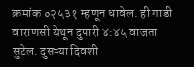क्रमांक ०२५३१ म्हणून धावेल. ही गाडी वाराणसी येथून दुपारी ४:४५ वाजता सुटेल. दुसऱ्या दिवशी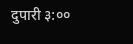दुपारी ३:००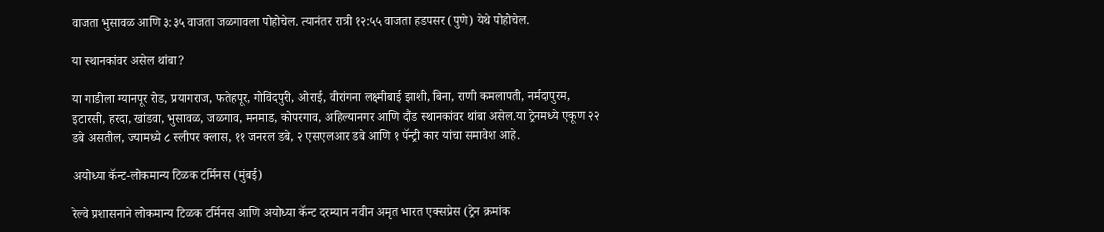वाजता भुसावळ आणि ३:३५ वाजता जळगावला पोहोचेल. त्यानंतर रात्री १२:५५ वाजता हडपसर (पुणे) येथे पोहोचेल.

या स्थानकांवर असेल थांबा?

या गाडीला ग्यानपूर रोड, प्रयागराज, फतेहपूर, गोविंदपुरी, ओराई, वीरांगना लक्ष्मीबाई झाशी, बिना, राणी कमलापती, नर्मदापुरम, इटारसी, हरदा, खांडवा, भुसावळ, जळगाव, मनमाड, कोपरगाव, अहिल्यानगर आणि दौंड स्थानकांवर थांबा असेल.या ट्रेनमध्ये एकूण २२ डबे असतील, ज्यामध्ये ८ स्लीपर क्लास, ११ जनरल डबे, २ एसएलआर डबे आणि १ पॅन्ट्री कार यांचा समावेश आहे.

अयोध्या कॅन्ट-लोकमान्य टिळक टर्मिनस (मुंबई)

रेल्वे प्रशासनाने लोकमान्य टिळक टर्मिनस आणि अयोध्या कॅन्ट दरम्यान नवीन अमृत भारत एक्सप्रेस (ट्रेन क्रमांक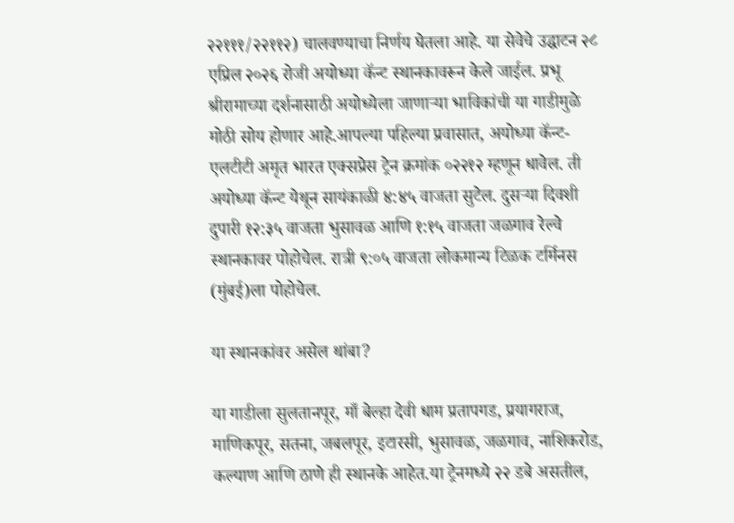२२१११/२२११२) चालवण्याचा निर्णय घेतला आहे. या सेवेचे उद्घाटन २८ एप्रिल २०२६ रोजी अयोध्या कॅन्ट स्थानकावरून केले जाईल. प्रभू श्रीरामाच्या दर्शनासाठी अयोध्येला जाणाऱ्या भाविकांची या गाडीमुळे मोठी सोय होणार आहे.आपल्या पहिल्या प्रवासात, अयोध्या कॅन्ट-एलटीटी अमृत भारत एक्सप्रेस ट्रेन क्रमांक ०२२१२ म्हणून धावेल. ती अयोध्या कॅन्ट येथून सायंकाळी ४:४५ वाजता सुटेल. दुसऱ्या दिवशी दुपारी १२:३५ वाजता भुसावळ आणि १:१५ वाजता जळगाव रेल्वे स्थानकावर पोहोचेल. रात्री ९:०५ वाजता लोकमान्य टिळक टर्मिनस (मुंबई)ला पोहोचेल.

या स्थानकांवर असेल थांबा?

या गाडीला सुलतानपूर, माँ बेल्हा देवी धाम प्रतापगड, प्रयागराज, माणिकपूर, सतना, जबलपूर, इटारसी, भुसावळ, जळगाव, नाशिकरोड, कल्याण आणि ठाणे ही स्थानके आहेत.या ट्रेनमध्ये २२ डबे असतील,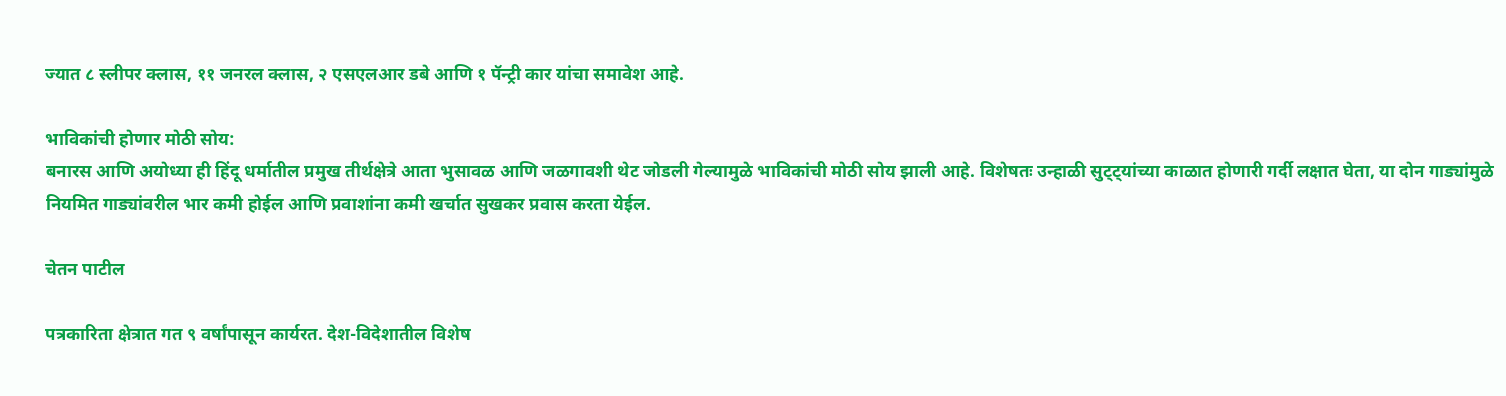ज्यात ८ स्लीपर क्लास, ११ जनरल क्लास, २ एसएलआर डबे आणि १ पॅन्ट्री कार यांचा समावेश आहे.

भाविकांची होणार मोठी सोय:
बनारस आणि अयोध्या ही हिंदू धर्मातील प्रमुख तीर्थक्षेत्रे आता भुसावळ आणि जळगावशी थेट जोडली गेल्यामुळे भाविकांची मोठी सोय झाली आहे. विशेषतः उन्हाळी सुट्ट्यांच्या काळात होणारी गर्दी लक्षात घेता, या दोन गाड्यांमुळे नियमित गाड्यांवरील भार कमी होईल आणि प्रवाशांना कमी खर्चात सुखकर प्रवास करता येईल.

चेतन पाटील

पत्रकारिता क्षेत्रात गत ९ वर्षांपासून कार्यरत. देश-विदेशातील विशेष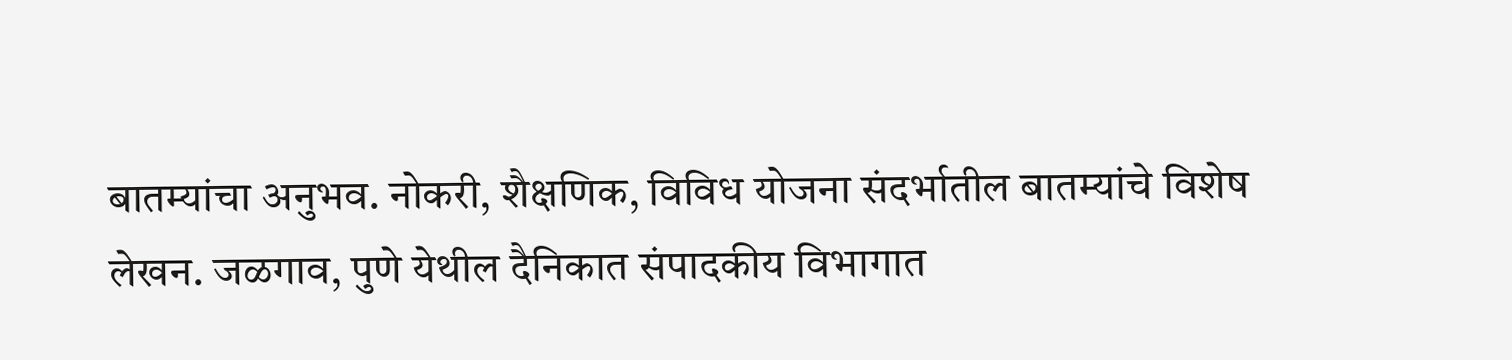बातम्यांचा अनुभव. नोकरी, शैक्षणिक, विविध योजना संदर्भातील बातम्यांचे विशेष लेखन. जळगाव, पुणे येथील दैनिकात संपादकीय विभागात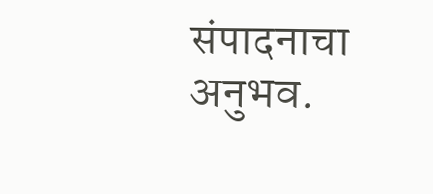संपादनाचा अनुभव.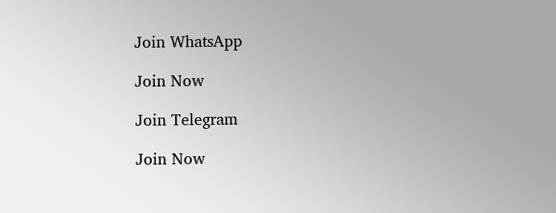Join WhatsApp

Join Now

Join Telegram

Join Now